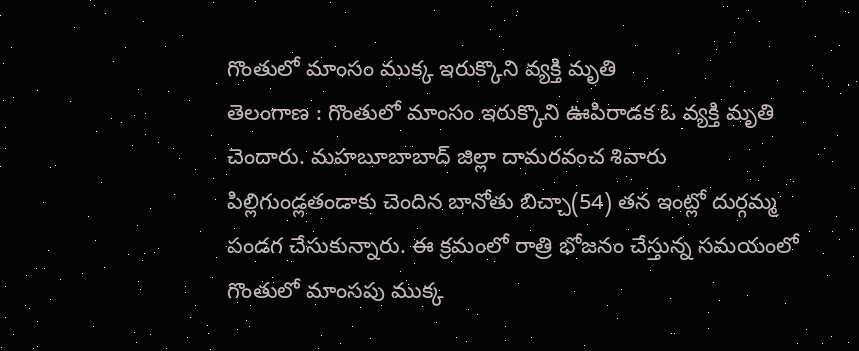గొంతులో మాంసం ముక్క ఇరుక్కొని వ్యక్తి మృతి
తెలంగాణ : గొంతులో మాంసం ఇరుక్కొని ఊపిరాడక ఓ వ్యక్తి మృతి చెందారు. మహబూబాబాద్ జిల్లా దామరవంచ శివారు పిల్లిగుండ్లతండాకు చెందిన బానోతు బిచ్చా(54) తన ఇంట్లో దుర్గమ్మ పండగ చేసుకున్నారు. ఈ క్రమంలో రాత్రి భోజనం చేస్తున్న సమయంలో గొంతులో మాంసపు ముక్క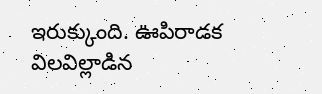ఇరుక్కుంది. ఊపిరాడక విలవిల్లాడిన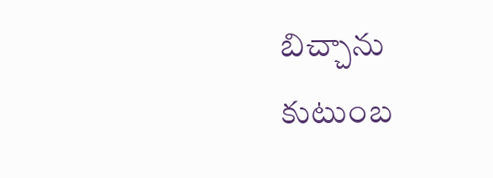బిచ్చాను కుటుంబ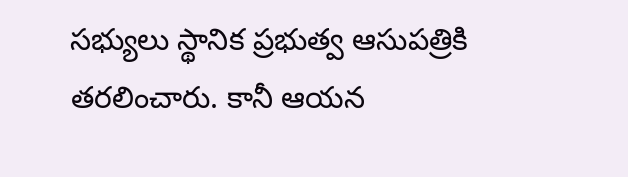సభ్యులు స్థానిక ప్రభుత్వ ఆసుపత్రికి తరలించారు. కానీ ఆయన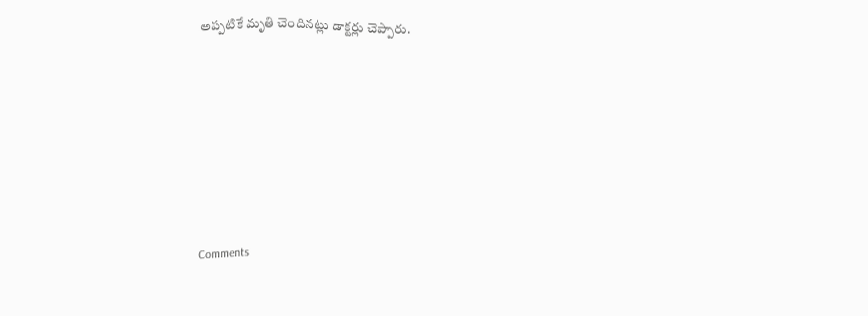అప్పటికే మృతి చెందినట్లు డాక్టర్లు చెప్పారు.









Comments